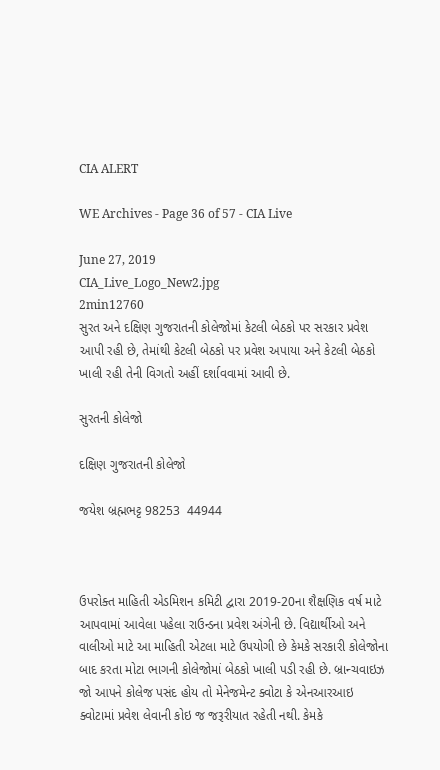CIA ALERT

WE Archives - Page 36 of 57 - CIA Live

June 27, 2019
CIA_Live_Logo_New2.jpg
2min12760
સુરત અને દક્ષિણ ગુજરાતની કોલેજોમાં કેટલી બેઠકો પર સરકાર પ્રવેશ આપી રહી છે, તેમાંથી કેટલી બેઠકો પર પ્રવેશ અપાયા અને કેટલી બેઠકો ખાલી રહી તેની વિગતો અહીં દર્શાવવામાં આવી છે.

સુરતની કોલેજો

દક્ષિણ ગુજરાતની કોલેજો

જયેશ બ્રહ્મભટ્ટ 98253  44944



ઉપરોક્ત માહિતી એડમિશન કમિટી દ્વારા 2019-20ના શૈક્ષણિક વર્ષ માટે આપવામાં આવેલા પહેલા રાઉન્ડના પ્રવેશ અંગેની છે. વિદ્યાર્થીઓ અને વાલીઓ માટે આ માહિતી એટલા માટે ઉપયોગી છે કેમકે સરકારી કોલેજોના બાદ કરતા મોટા ભાગની કોલેજોમાં બેઠકો ખાલી પડી રહી છે. બ્રાન્ચવાઇઝ જો આપને કોલેજ પસંદ હોય તો મેનેજમેન્ટ ક્વોટા કે એનઆરઆઇ ક્વોટામાં પ્રવેશ લેવાની કોઇ જ જરૂરીયાત રહેતી નથી. કેમકે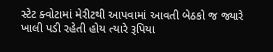સ્ટેટ ક્વોટામાં મેરીટથી આપવામાં આવતી બેઠકો જ જ્યારે ખાલી પડી રહેતી હોય ત્યારે રૂપિયા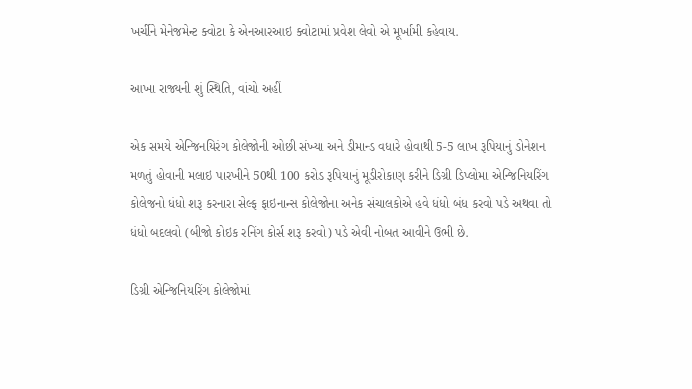ખર્ચીને મેનેજમેન્ટ ક્વોટા કે એનઆરઆઇ ક્વોટામાં પ્રવેશ લેવો એ મૂર્ખામી કહેવાય.

આખા રાજ્યની શું સ્થિતિ, વાંચો અહીં

એક સમયે એન્જિનયિરંગ કોલેજોની ઓછી સંખ્યા અને ડીમાન્ડ વધારે હોવાથી 5-5 લાખ રૂપિયાનું ડોનેશન મળતું હોવાની મલાઇ પારખીને 50થી 100 કરોડ રૂપિયાનું મૂડીરોકાણ કરીને ડિગ્રી ડિપ્લોમા એન્જિનિયરિંગ કોલેજનો ધંધો શરૂ કરનારા સેલ્ફ ફાઇનાન્સ કોલેજોના અનેક સંચાલકોએ હવે ધંધો બંધ કરવો પડે અથવા તો ધંધો બદલવો (બીજો કોઇક રનિંગ કોર્સ શરૂ કરવો) પડે એવી નોબત આવીને ઉભી છે.

ડિગ્રી એન્જિનિયરિંગ કોલેજોમાં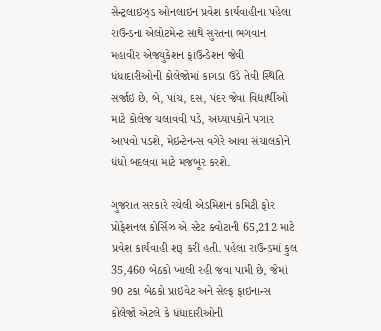સેન્ટ્રલાઇઝ્ડ ઓનલાઇન પ્રવેશ કાર્યવાહીના પહેલા રાઉન્ડના એલોટમેન્ટ સાથે સુરતના ભગવાન મહાવીર એજ્યુકેશન ફાઉન્ડેશન જેવી ધંધાદારીઓની કોલેજોમાં કાગડા ઉડે તેવી સ્થિતિ સર્જાઇ છે. બે, પાંચ, દસ, પંદર જેવા વિદ્યાર્થીઓ માટે કોલેજ ચલાવવી પડે, અધ્યાપકોને પગાર આપવો પડશે, મેઇન્ટેનન્સ વગેરે આવા સંચાલકોને ધંધો બદલવા માટે મજબૂર કરશે.

ગુજરાત સરકારે રચેલી એડમિશન કમિટી ફોર પ્રોફેશનલ કોર્સિઝ એ સ્ટેટ ક્વોટાની 65,212 માટે પ્રવેશ કાર્યવાહી શરૂ કરી હતી. પહેલા રાઉન્ડમાં કુલ 35,460 બેઠકો ખાલી રહી જવા પામી છે, જેમાં 90 ટકા બેઠકો પ્રાઇવેટ અને સેલ્ફ ફાઇનાન્સ કોલેજો એટલે કે ધંધાદારીઓની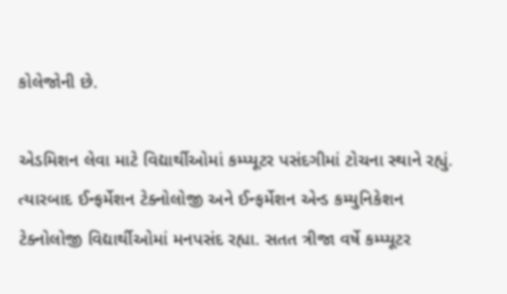કોલેજોની છે.

એડમિશન લેવા માટે વિદ્યાર્થીઓમાં કમ્પ્યૂટર પસંદગીમાં ટોચના સ્થાને રહ્યું. ત્યારબાદ ઈન્ફર્મેશન ટેક્નોલોજી અને ઈન્ફર્મેશન એન્ડ કમ્યુનિકેશન ટેક્નોલોજી વિદ્યાર્થીઓમાં મનપસંદ રહ્યા. સતત ત્રીજા વર્ષે કમ્પ્યૂટર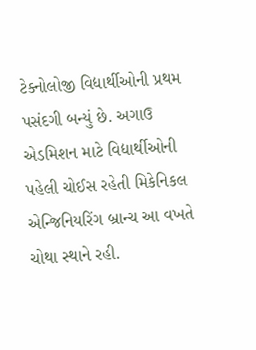ટેક્નોલોજી વિદ્યાર્થીઓની પ્રથમ પસંદગી બન્યું છે. અગાઉ એડમિશન માટે વિદ્યાર્થીઓની પહેલી ચોઈસ રહેતી મિકેનિકલ એન્જિનિયરિંગ બ્રાન્ચ આ વખતે ચોથા સ્થાને રહી.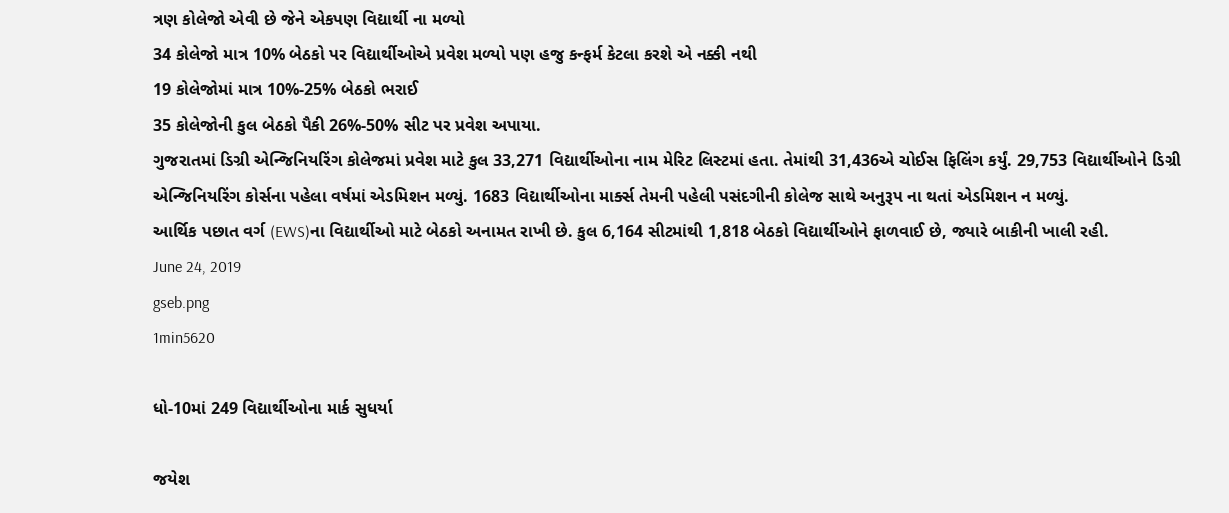ત્રણ કોલેજો એવી છે જેને એકપણ વિદ્યાર્થી ના મળ્યો
34 કોલેજો માત્ર 10% બેઠકો પર વિદ્યાર્થીઓએ પ્રવેશ મળ્યો પણ હજુ કન્ફર્મ કેટલા કરશે એ નક્કી નથી
19 કોલેજોમાં માત્ર 10%-25% બેઠકો ભરાઈ
35 કોલેજોની કુલ બેઠકો પૈકી 26%-50% સીટ પર પ્રવેશ અપાયા.
ગુજરાતમાં ડિગ્રી એન્જિનિયરિંગ કોલેજમાં પ્રવેશ માટે કુલ 33,271 વિદ્યાર્થીઓના નામ મેરિટ લિસ્ટમાં હતા. તેમાંથી 31,436એ ચોઈસ ફિલિંગ કર્યું. 29,753 વિદ્યાર્થીઓને ડિગ્રી એન્જિનિયરિંગ કોર્સના પહેલા વર્ષમાં એડમિશન મળ્યું. 1683 વિદ્યાર્થીઓના માર્ક્સ તેમની પહેલી પસંદગીની કોલેજ સાથે અનુરૂપ ના થતાં એડમિશન ન મળ્યું.
આર્થિક પછાત વર્ગ (EWS)ના વિદ્યાર્થીઓ માટે બેઠકો અનામત રાખી છે. કુલ 6,164 સીટમાંથી 1,818 બેઠકો વિદ્યાર્થીઓને ફાળવાઈ છે, જ્યારે બાકીની ખાલી રહી.
June 24, 2019
gseb.png
1min5620

ધો-10માં 249 વિદ્યાર્થીઓના માર્ક સુધર્યા

જયેશ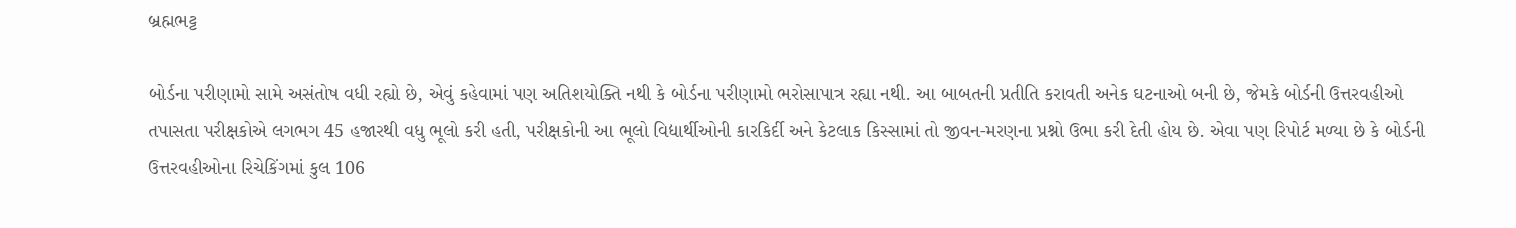બ્રહ્મભટ્ટ

બોર્ડના પરીણામો સામે અસંતોષ વધી રહ્યો છે, એવું કહેવામાં પણ અતિશયોક્તિ નથી કે બોર્ડના પરીણામો ભરોસાપાત્ર રહ્યા નથી. આ બાબતની પ્રતીતિ કરાવતી અનેક ઘટનાઓ બની છે, જેમકે બોર્ડની ઉત્તરવહીઓ તપાસતા પરીક્ષકોએ લગભગ 45 હજારથી વધુ ભૂલો કરી હતી, પરીક્ષકોની આ ભૂલો વિદ્યાર્થીઓની કારકિર્દી અને કેટલાક કિસ્સામાં તો જીવન-મરણના પ્રશ્નો ઉભા કરી દેતી હોય છે. એવા પણ રિપોર્ટ મળ્યા છે કે બોર્ડની ઉત્તરવહીઓના રિચેકિંગમાં કુલ 106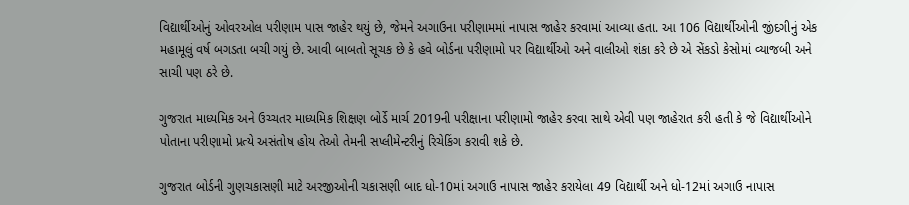વિદ્યાર્થીઓનું ઓવરઓલ પરીણામ પાસ જાહેર થયું છે, જેમને અગાઉના પરીણામમાં નાપાસ જાહેર કરવામાં આવ્યા હતા. આ 106 વિદ્યાર્થીઓની જીંદગીનું એક મહામૂલું વર્ષ બગડતા બચી ગયું છે. આવી બાબતો સૂચક છે કે હવે બોર્ડના પરીણામો પર વિદ્યાર્થીઓ અને વાલીઓ શંકા કરે છે એ સેંકડો કેસોમાં વ્યાજબી અને સાચી પણ ઠરે છે.

ગુજરાત માધ્યમિક અને ઉચ્ચતર માધ્યમિક શિક્ષણ બોર્ડે માર્ચ 2019ની પરીક્ષાના પરીણામો જાહેર કરવા સાથે એવી પણ જાહેરાત કરી હતી કે જે વિદ્યાર્થીઓને પોતાના પરીણામો પ્રત્યે અસંતોષ હોય તેઓ તેમની સપ્લીમેન્ટરીનું રિચેકિંગ કરાવી શકે છે.

ગુજરાત બોર્ડની ગુણચકાસણી માટે અરજીઓની ચકાસણી બાદ ધો-10માં અગાઉ નાપાસ જાહેર કરાયેલા 49 વિદ્યાર્થી અને ધો-12માં અગાઉ નાપાસ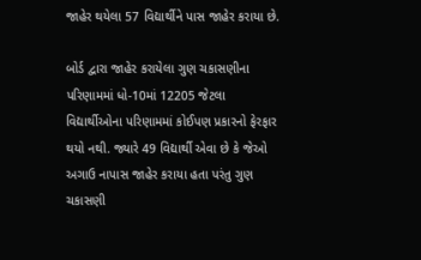જાહેર થયેલા 57 વિદ્યાર્થીને પાસ જાહેર કરાયા છે.

બોર્ડ દ્વારા જાહેર કરાયેલા ગુણ ચકાસણીના પરિણામમાં ધો-10માં 12205 જેટલા વિદ્યાર્થીઓના પરિણામમાં કોઈપણ પ્રકારનો ફેરફાર થયો નથી. જ્યારે 49 વિદ્યાર્થી એવા છે કે જેઓ અગાઉ નાપાસ જાહેર કરાયા હતા પરંતુ ગુણ ચકાસણી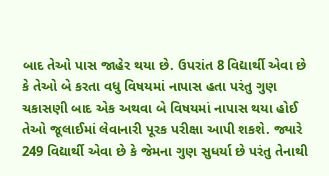બાદ તેઓ પાસ જાહેર થયા છે. ઉપરાંત 8 વિદ્યાર્થી એવા છે કે તેઓ બે કરતા વધુ વિષયમાં નાપાસ હતા પરંતુ ગુણ ચકાસણી બાદ એક અથવા બે વિષયમાં નાપાસ થયા હોઈ તેઓ જૂલાઈમાં લેવાનારી પૂરક પરીક્ષા આપી શકશે. જ્યારે 249 વિદ્યાર્થી એવા છે કે જેમના ગુણ સુધર્યા છે પરંતુ તેનાથી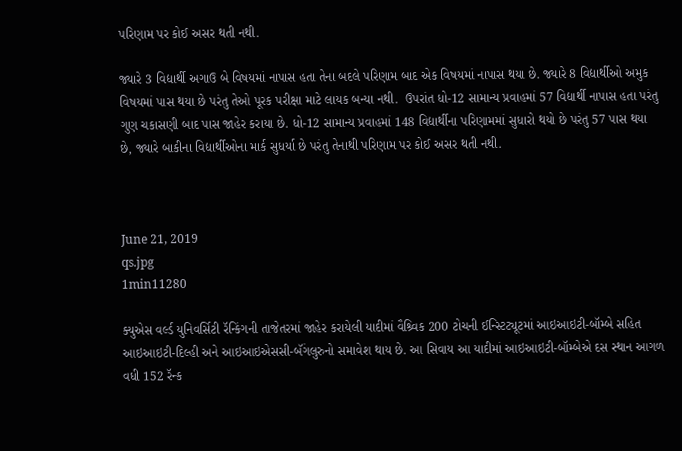પરિણામ પર કોઈ અસર થતી નથી.

જ્યારે 3 વિદ્યાર્થી અગાઉ બે વિષયમાં નાપાસ હતા તેના બદલે પરિણામ બાદ એક વિષયમાં નાપાસ થયા છે. જ્યારે 8 વિદ્યાર્થીઓ અમુક વિષયમાં પાસ થયા છે પરંતુ તેઓ પૂરક પરીક્ષા માટે લાયક બન્યા નથી.  ઉપરાંત ધો-12 સામાન્ય પ્રવાહમાં 57 વિદ્યાર્થી નાપાસ હતા પરંતુ ગુણ ચકાસણી બાદ પાસ જાહેર કરાયા છે. ધો-12 સામાન્ય પ્રવાહમાં 148 વિદ્યાર્થીના પરિણામમાં સુધારો થયો છે પરંતુ 57 પાસ થયા છે, જ્યારે બાકીના વિદ્યાર્થીઓના માર્ક સુધર્યા છે પરંતુ તેનાથી પરિણામ પર કોઈ અસર થતી નથી.



June 21, 2019
qs.jpg
1min11280

ક્યુએસ વર્લ્ડ યુનિવર્સિટી રૅન્કિંગની તાજેતરમાં જાહેર કરાયેલી યાદીમાં વૈશ્ર્વિક 200 ટોચની ઈન્સ્ટિટ્યૂટમાં આઇઆઇટી-બૉમ્બે સહિત આઇઆઇટી-દિલ્હી અને આઇઆઇએસસી-બૅંગલુરુનો સમાવેશ થાય છે. આ સિવાય આ યાદીમાં આઇઆઇટી-બૉમ્બેએ દસ સ્થાન આગળ વધી 152 રૅન્ક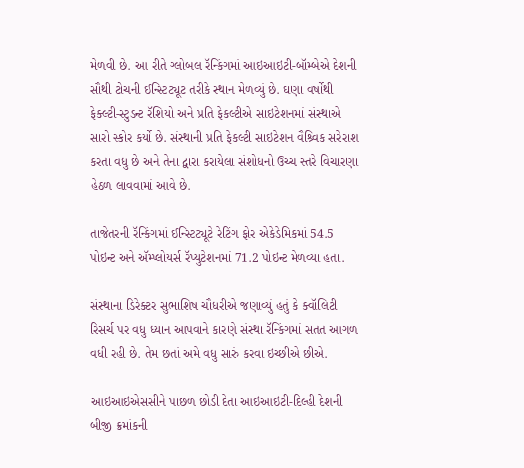મેળવી છે. આ રીતે ગ્લોબલ રૅન્કિંગમાં આઇઆઇટી-બૉમ્બેએ દેશની સૌથી ટોચની ઈન્સ્ટિટ્યૂટ તરીકે સ્થાન મેળવ્યું છે. ઘણા વર્ષોથી ફેક્લ્ટી-સ્ટુડન્ટ રૅશિયો અને પ્રતિ ફેકલ્ટીએ સાઇટેશનમાં સંસ્થાએ સારો સ્કોર કર્યો છે. સંસ્થાની પ્રતિ ફેકલ્ટી સાઇટેશન વૈશ્ર્વિક સરેરાશ કરતા વધુ છે અને તેના દ્વારા કરાયેલા સંશોધનો ઉચ્ચ સ્તરે વિચારણા હેઠળ લાવવામાં આવે છે.

તાજેતરની રૅન્કિંગમાં ઈન્સ્ટિટ્યૂટે રેટિંગ ફોર એકેડેમિકમાં 54.5 પોઇન્ટ અને ઍમ્પ્લોયર્સ રૅપ્યુટેશનમાં 71.2 પોઇન્ટ મેળવ્યા હતા.

સંસ્થાના ડિરેક્ટર સુભાશિષ ચૌધરીએ જણાવ્યું હતું કે ક્વૉલિટી રિસર્ચ પર વધુ ધ્યાન આપવાને કારણે સંસ્થા રૅન્કિંગમાં સતત આગળ વધી રહી છે. તેમ છતાં અમે વધુ સારું કરવા ઇચ્છીએ છીએ.

આઇઆઇએસસીને પાછળ છોડી દેતા આઇઆઇટી-દિલ્હી દેશની બીજી ક્રમાંકની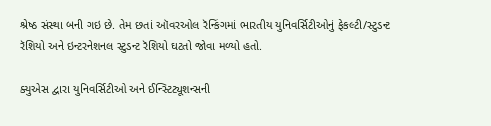શ્રેષ્ઠ સંસ્થા બની ગઇ છે. તેમ છતાં ઑવરઓલ રૅન્કિંગમાં ભારતીય યુનિવર્સિટીઓનું ફેકલ્ટી/સ્ટુડન્ટ રૅશિયો અને ઇન્ટરનેશનલ સ્ટુડન્ટ રૅશિયો ઘટતો જોવા મળ્યો હતો.

ક્યુએસ દ્વારા યુનિવર્સિટીઓ અને ઈન્સ્ટિટ્યૂશન્સની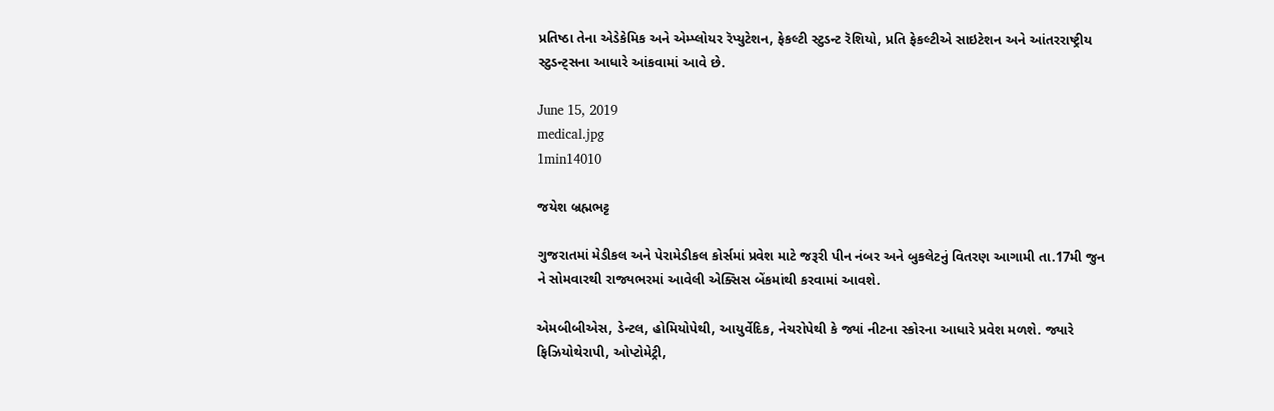પ્રતિષ્ઠા તેના એડેકેમિક અને એમ્પ્લોયર રૅપ્યુટેશન, ફેકલ્ટી સ્ટુડન્ટ રૅશિયો, પ્રતિ ફેકલ્ટીએ સાઇટેશન અને આંતરરાષ્ટ્રીય સ્ટુડન્ટ્સના આધારે આંકવામાં આવે છે.

June 15, 2019
medical.jpg
1min14010

જયેશ બ્રહ્મભટ્ટ

ગુજરાતમાં મેડીકલ અને પેરામેડીકલ કોર્સમાં પ્રવેશ માટે જરૂરી પીન નંબર અને બુકલેટનું વિતરણ આગામી તા.17મી જુન ને સોમવારથી રાજ્યભરમાં આવેલી એક્સિસ બેંકમાંથી કરવામાં આવશે.

એમબીબીએસ, ડેન્ટલ, હોમિયોપેથી, આયુર્વેદિક, નેચરોપેથી કે જ્યાં નીટના સ્કોરના આધારે પ્રવેશ મળશે. જ્યારે ફિઝિયોથેરાપી, ઓપ્ટોમેટ્રી,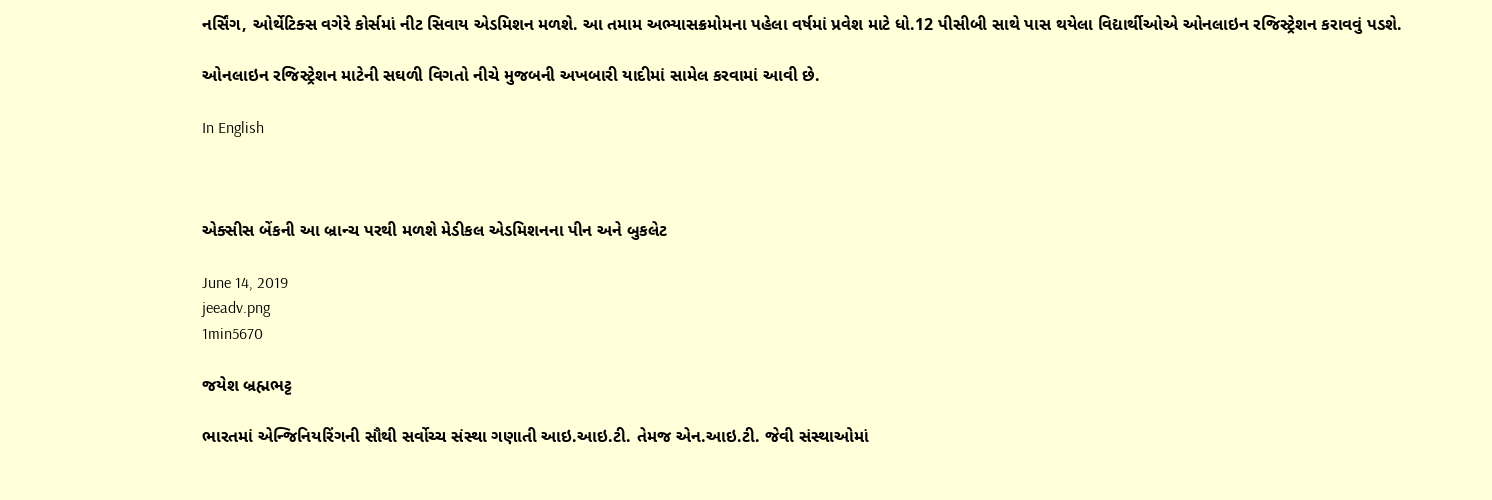નર્સિંગ, ઓર્થેટિક્સ વગેરે કોર્સમાં નીટ સિવાય એડમિશન મળશે. આ તમામ અભ્યાસક્રમોમના પહેલા વર્ષમાં પ્રવેશ માટે ધો.12 પીસીબી સાથે પાસ થયેલા વિદ્યાર્થીઓએ ઓનલાઇન રજિસ્ટ્રેશન કરાવવું પડશે.

ઓનલાઇન રજિસ્ટ્રેશન માટેની સઘળી વિગતો નીચે મુજબની અખબારી યાદીમાં સામેલ કરવામાં આવી છે.

In English



એક્સીસ બેંકની આ બ્રાન્ચ પરથી મળશે મેડીકલ એડમિશનના પીન અને બુકલેટ

June 14, 2019
jeeadv.png
1min5670

જયેશ બ્રહ્મભટ્ટ

ભારતમાં એન્જિનિયરિંગની સૌથી સર્વોચ્ચ સંસ્થા ગણાતી આઇ.આઇ.ટી. તેમજ એન.આઇ.ટી. જેવી સંસ્થાઓમાં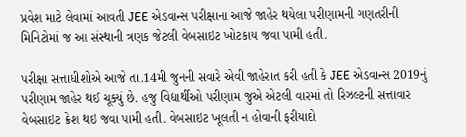પ્રવેશ માટે લેવામાં આવતી JEE એડવાન્સ પરીક્ષાના આજે જાહેર થયેલા પરીણામની ગણતરીની મિનિટોમાં જ આ સંસ્થાની ત્રણક જેટલી વેબસાઇટ ખોટકાય જવા પામી હતી.

પરીક્ષા સત્તાધીશોએ આજે તા.14મી જુનની સવારે એવી જાહેરાત કરી હતી કે JEE એડવાન્સ 2019નું પરીણામ જાહેર થઈ ચૂક્યું છે. હજુ વિદ્યાર્થીઓ પરીણામ જુએ એટલી વારમાં તો રિઝલ્ટની સત્તાવાર વેબસાઇટ ક્રેશ થઇ જવા પામી હતી. વેબસાઇટ ખૂલતી ન હોવાની ફરીયાદો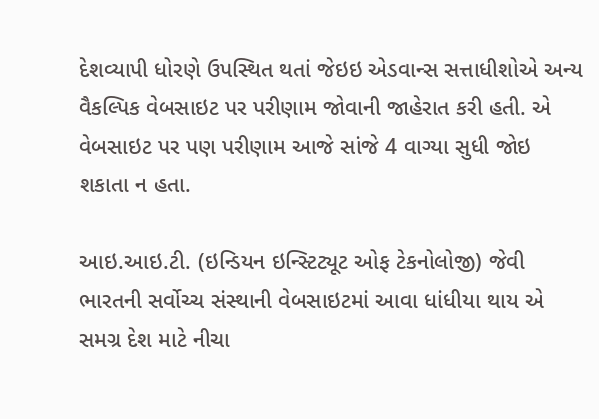દેશવ્યાપી ધોરણે ઉપસ્થિત થતાં જેઇઇ એડવાન્સ સત્તાધીશોએ અન્ય વૈકલ્પિક વેબસાઇટ પર પરીણામ જોવાની જાહેરાત કરી હતી. એ વેબસાઇટ પર પણ પરીણામ આજે સાંજે 4 વાગ્યા સુધી જોઇ શકાતા ન હતા.

આઇ.આઇ.ટી. (ઇન્ડિયન ઇન્સ્ટિટ્યૂટ ઓફ ટેકનોલોજી) જેવી ભારતની સર્વોચ્ચ સંસ્થાની વેબસાઇટમાં આવા ધાંધીયા થાય એ સમગ્ર દેશ માટે નીચા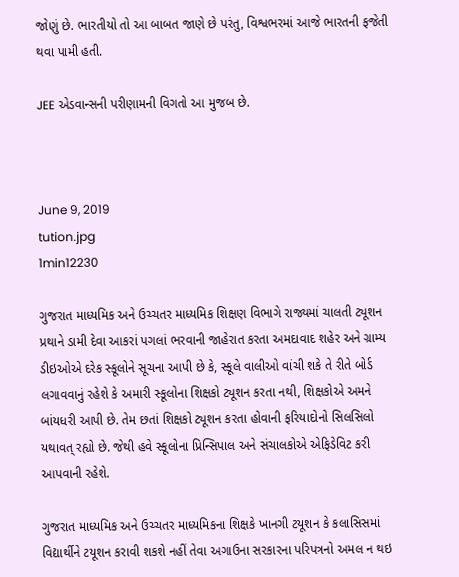જોણું છે. ભારતીયો તો આ બાબત જાણે છે પરંતુ, વિશ્વભરમાં આજે ભારતની ફજેતી થવા પામી હતી.

JEE એડવાન્સની પરીણામની વિગતો આ મુજબ છે.



June 9, 2019
tution.jpg
1min12230

ગુજરાત માધ્યમિક અને ઉચ્ચતર માધ્યમિક શિક્ષણ વિભાગે રાજ્યમાં ચાલતી ટ્યૂશન પ્રથાને ડામી દેવા આકરાં પગલાં ભરવાની જાહેરાત કરતા અમદાવાદ શહેર અને ગ્રામ્ય ડીઇઓએ દરેક સ્કૂલોને સૂચના આપી છે કે, સ્કૂલે વાલીઓ વાંચી શકે તે રીતે બોર્ડ લગાવવાનું રહેશે કે અમારી સ્કૂલોના શિક્ષકો ટ્યૂશન કરતા નથી, શિક્ષકોએ અમને બાંયધરી આપી છે. તેમ છતાં શિક્ષકો ટ્યૂશન કરતા હોવાની ફરિયાદોનો સિલસિલો યથાવત્ રહ્યો છે. જેથી હવે સ્કૂલોના પ્રિન્સિપાલ અને સંચાલકોએ એફિડેવિટ કરી આપવાની રહેશે.

ગુજરાત માધ્યમિક અને ઉચ્ચતર માધ્યમિકના શિક્ષકે ખાનગી ટયૂશન કે કલાસિસમાં વિદ્યાર્થીને ટયૂશન કરાવી શકશે નહીં તેવા અગાઉના સરકારના પરિપત્રનો અમલ ન થઇ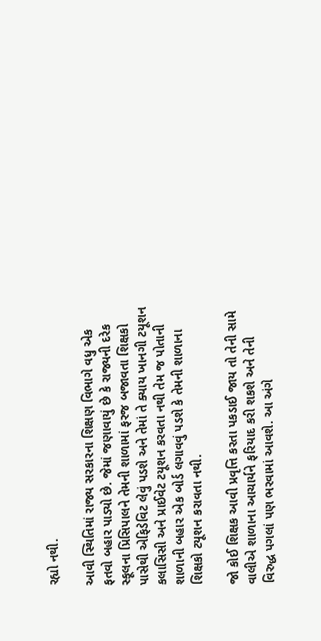રહ્યો નથી.

આવી સ્થિતિમાં રાજ્ય સરકારના શિક્ષણ વિભાગે વધુ એક ફતવો બહાર પાડ્યો છે. જેમાં જણાવાયું છે કે રાજ્યની દરેક સ્કૂલના પ્રિસિપાલને તેમની શાળામાં ફરજ બજાવતા શિક્ષકો પાસેથી એફિડેવિટ લેવું પડશે અને તેમાં તે ક્યાય ખાનગી ટયૂશન કલાસિસી અને પ્રાઈવેટ ટયૂશન કરવતા નથી તેમ જ પોતાની શાળાની બહાર એક બોર્ડ લગાવવું પડશે કે તેમની શાળાના શિક્ષકો ટયૂશન કરાવતા નથી.

જો કોઈ શિક્ષક આવી પ્રવૃત્તિ કરતા પકડાઈ જાય તો તેની સામે વાલીએ શાળાના આચાર્યને ફરિયાદ કરી શકશે અને તેની વિરુદ્ધ પગલાં પણ ભરવામાં આવશે. આ અંગે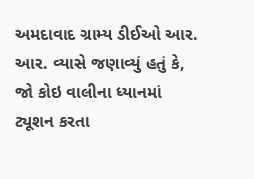અમદાવાદ ગ્રામ્ય ડીઈઓ આર. આર. વ્યાસે જણાવ્યું હતું કે, જો કોઇ વાલીના ધ્યાનમાં ટ્યૂશન કરતા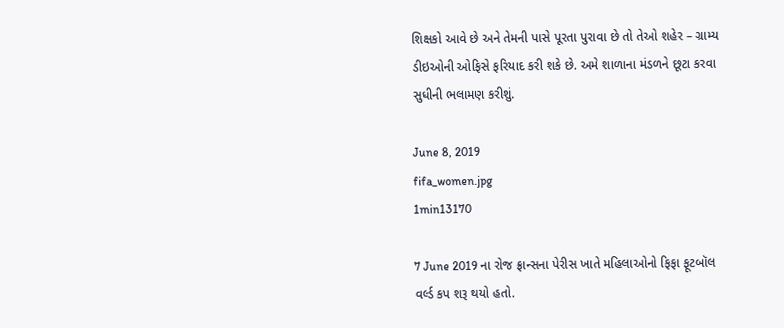શિક્ષકો આવે છે અને તેમની પાસે પૂરતા પુરાવા છે તો તેઓ શહેર – ગ્રામ્ય ડીઇઓની ઓફિસે ફરિયાદ કરી શકે છે. અમે શાળાના મંડળને છૂટા કરવા સુધીની ભલામણ કરીશું.

June 8, 2019
fifa_women.jpg
1min13170

7 June 2019 ના રોજ ફ્રાન્સના પેરીસ ખાતે મહિલાઓનો ફિફા ફૂટબૉલ વર્લ્ડ કપ શરૂ થયો હતો.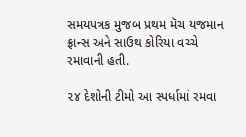સમયપત્રક મુજબ પ્રથમ મૅચ યજમાન ફ્રાન્સ અને સાઉથ કોરિયા વચ્ચે રમાવાની હતી.

૨૪ દેશોની ટીમો આ સ્પર્ધામાં રમવા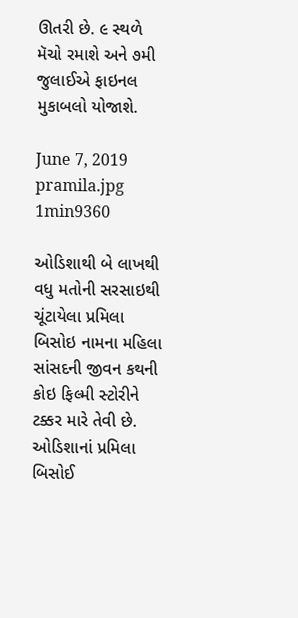ઊતરી છે. ૯ સ્થળે મૅચો રમાશે અને ૭મી જુલાઈએ ફાઇનલ મુકાબલો યોજાશે.

June 7, 2019
pramila.jpg
1min9360

ઓડિશાથી બે લાખથી વધુ મતોની સરસાઇથી ચૂંટાયેલા પ્રમિલા બિસોઇ નામના મહિલા સાંસદની જીવન કથની કોઇ ફિલ્મી સ્ટોરીને ટક્કર મારે તેવી છે. ઓડિશાનાં પ્રમિલા બિસોઈ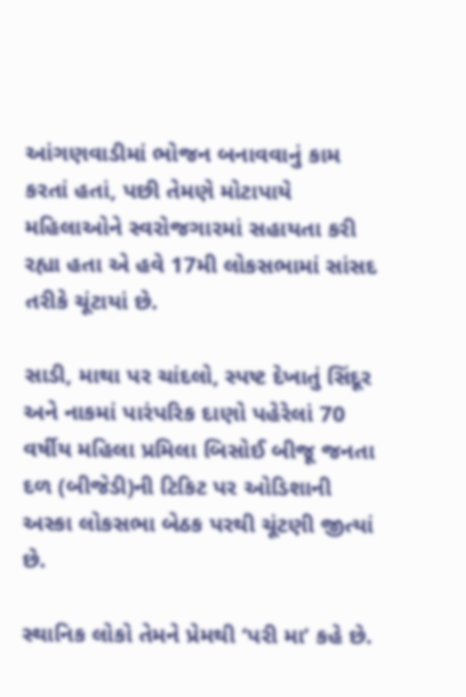આંગણવાડીમાં ભોજન બનાવવાનું કામ કરતાં હતાં, પછી તેમણે મોટાપાયે મહિલાઓને સ્વરોજગારમાં સહાયતા કરી રહ્યા હતા એ હવે 17મી લોકસભામાં સાંસદ તરીકે ચૂંટાયાં છે.

સાડી, માથા પર ચાંદલો, સ્પષ્ટ દેખાતું સિંદૂર અને નાકમાં પારંપરિક દાણો પહેરેલાં 70 વર્ષીય મહિલા પ્રમિલા બિસોઈ બીજૂ જનતા દળ (બીજેડી)ની ટિકિટ પર ઓડિશાની અસ્કા લોકસભા બેઠક પરથી ચૂંટણી જીત્યાં છે.

સ્થાનિક લોકો તેમને પ્રેમથી ‘પરી મા’ કહે છે.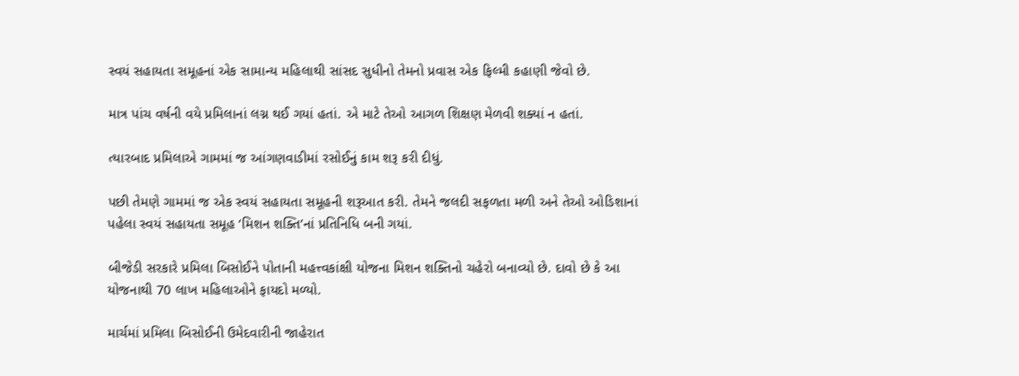સ્વયં સહાયતા સમૂહનાં એક સામાન્ય મહિલાથી સાંસદ સુધીનો તેમનો પ્રવાસ એક ફિલ્મી કહાણી જેવો છે.

માત્ર પાંચ વર્ષની વયે પ્રમિલાનાં લગ્ન થઈ ગયાં હતાં. એ માટે તેઓ આગળ શિક્ષણ મેળવી શક્યાં ન હતાં.

ત્યારબાદ પ્રમિલાએ ગામમાં જ આંગણવાડીમાં રસોઈનું કામ શરૂ કરી દીધું.

પછી તેમણે ગામમાં જ એક સ્વયં સહાયતા સમૂહની શરૂઆત કરી. તેમને જલદી સફળતા મળી અને તેઓ ઓડિશાનાં પહેલા સ્વયં સહાયતા સમૂહ ‘મિશન શક્તિ’નાં પ્રતિનિધિ બની ગયાં.

બીજેડી સરકારે પ્રમિલા બિસોઈને પોતાની મહત્ત્વકાંક્ષી યોજના મિશન શક્તિનો ચહેરો બનાવ્યો છે. દાવો છે કે આ યોજનાથી 70 લાખ મહિલાઓને ફાયદો મળ્યો.

માર્ચમાં પ્રમિલા બિસોઈની ઉમેદવારીની જાહેરાત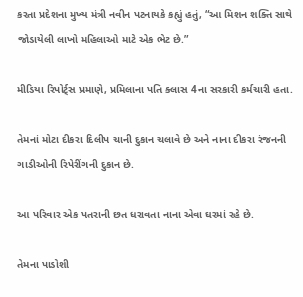કરતા પ્રદેશના મુખ્ય મંત્રી નવીન પટનાયકે કહ્યું હતું, “આ મિશન શક્તિ સાથે જોડાયેલી લાખો મહિલાઓ માટે એક ભેટ છે.”

મીડિયા રિપોર્ટ્સ પ્રમાણે, પ્રમિલાના પતિ ક્લાસ 4ના સરકારી કર્મચારી હતા.

તેમનાં મોટા દીકરા દિલીપ ચાની દુકાન ચલાવે છે અને નાના દીકરા રંજનની ગાડીઓની રિપેરીંગની દુકાન છે.

આ પરિવાર એક પતરાની છત ધરાવતા નાના એવા ઘરમાં રહે છે.

તેમના પાડોશી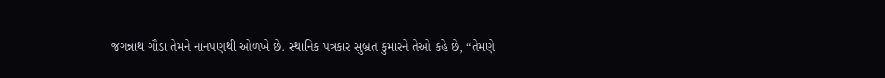જગન્નાથ ગૌડા તેમને નાનપણથી ઓળખે છે. સ્થાનિક પત્રકાર સુબ્રત કુમારને તેઓ કહે છે, “તેમણે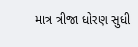માત્ર ત્રીજા ધોરણ સુધી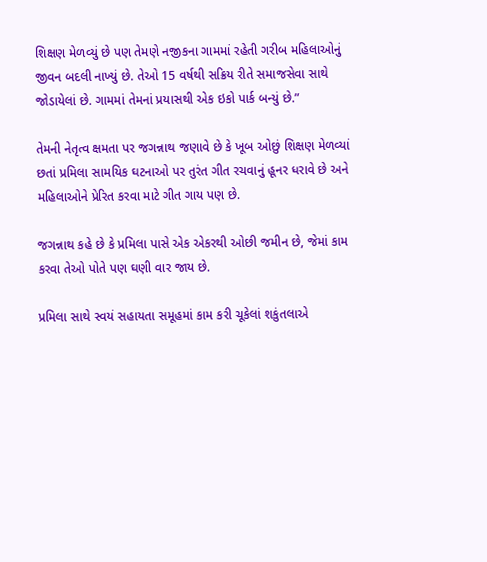શિક્ષણ મેળવ્યું છે પણ તેમણે નજીકના ગામમાં રહેતી ગરીબ મહિલાઓનું જીવન બદલી નાખ્યું છે. તેઓ 15 વર્ષથી સક્રિય રીતે સમાજસેવા સાથે જોડાયેલાં છે. ગામમાં તેમનાં પ્રયાસથી એક ઇકો પાર્ક બન્યું છે.”

તેમની નેતૃત્વ ક્ષમતા પર જગન્નાથ જણાવે છે કે ખૂબ ઓછું શિક્ષણ મેળવ્યાં છતાં પ્રમિલા સામયિક ઘટનાઓ પર તુરંત ગીત રચવાનું હૂનર ધરાવે છે અને મહિલાઓને પ્રેરિત કરવા માટે ગીત ગાય પણ છે.

જગન્નાથ કહે છે કે પ્રમિલા પાસે એક એકરથી ઓછી જમીન છે, જેમાં કામ કરવા તેઓ પોતે પણ ઘણી વાર જાય છે.

પ્રમિલા સાથે સ્વયં સહાયતા સમૂહમાં કામ કરી ચૂકેલાં શકુંતલાએ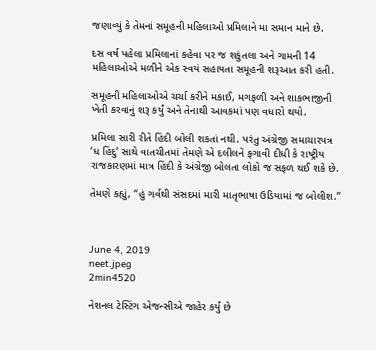જણાવ્યું કે તેમનાં સમૂહની મહિલાઓ પ્રમિલાને મા સમાન માને છે.

દસ વર્ષ પહેલા પ્રમિલાનાં કહેવા પર જ શકુંતલા અને ગામની 14 મહિલાઓએ મળીને એક સ્વયં સહાયતા સમૂહની શરૂઆત કરી હતી.

સમૂહની મહિલાઓએ ચર્ચા કરીને મકાઈ, મગફળી અને શાકભાજીની ખેતી કરવાનું શરૂ કર્યું અને તેનાથી આવકમાં પણ વધારો થયો.

પ્રમિલા સારી રીતે હિંદી બોલી શકતાં નથી. પરંતુ અંગ્રેજી સમાચારપત્ર ‘ધ હિંદુ’ સાથે વાતચીતમાં તેમણે એ દલીલને ફગાવી દીધી કે રાષ્ટ્રીય રાજકારણમાં માત્ર હિંદી કે અંગ્રેજી બોલતા લોકો જ સફળ થઈ શકે છે.

તેમણે કહ્યું, “હું ગર્વથી સંસદમાં મારી માતૃભાષા ઉડિયામાં જ બોલીશ.”



June 4, 2019
neet.jpeg
2min4520

નેશનલ ટેસ્ટિંગ એજન્સીએ જાહેર કર્યું છે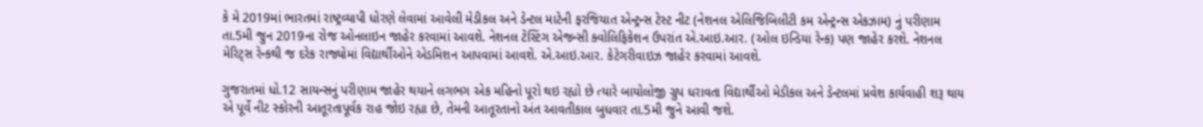કે મે 2019માં ભારતમાં રાષ્ટ્રવ્યાપી ધોરણે લેવામાં આવેલી મેડીકલ અને ડેન્ટલ માટેની ફરજિયાત એન્ટ્રન્સ ટેસ્ટ નીટ (નેશનલ એલિજિબિલીટી કમ એન્ટ્રન્સ એકઝામ) નું પરીણામ તા.5મી જુન 2019ના રોજ ઓનલાઇન જાહેર કરવામાં આવશે. નેશનલ ટેસ્ટિંગ એજન્સી ક્વોલિફિકેશન ઉપરાંત એ.આઇ.આર. (ઓલ ઇન્ડિયા રેન્ક) પણ જાહેર કરશે. નેશનલ મેરિટ્સ રેન્કથી જ દરેક રાજ્યોમાં વિદ્યાર્થીઓને એડમિશન આપવામાં આવશે. એ.આઇ.આર. કેટેગરીવાઇઝ જાહેર કરવામાં આવશે.

ગુજરાતમાં ધો.12 સાયન્સનું પરીણામ જાહેર થયાને લગભગ એક મહિનો પૂરો થઇ રહ્યો છે ત્યારે બાયોલોજી ગ્રુપ ધરાવતા વિદ્યાર્થીઓ મેડીકલ અને ડેન્ટલમાં પ્રવેશ કાર્યવાહી શરૂ થાય એ પૂર્વે નીટ સ્કોરની આતૂરતાપૂર્વક રાહ જોઇ રહ્યા છે, તેમની આતૂરતાનો અંત આવતીકાલ બુધવાર તા.5મી જુને આવી જશે.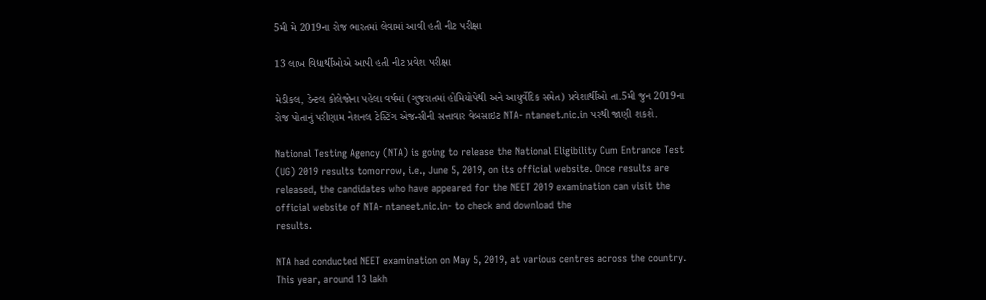5મી મે 2019ના રોજ ભારતમાં લેવામાં આવી હતી નીટ પરીક્ષા

13 લાખ વિદ્યાર્થીઓએ આપી હતી નીટ પ્રવેશ પરીક્ષા

મેડીકલ, ડેન્ટલ કોલેજોના પહેલા વર્ષમાં (ગુજરાતમાં હોમિયોપેથી અને આયુર્વેદિક સમેત) પ્રવેશાર્થીઓ તા.5મી જુન 2019ના રોજ પોતાનું પરીણામ નેશનલ ટેસ્ટિંગ એજન્સીની સત્તાવાર વેબસાઇટ NTA- ntaneet.nic.in પરથી જાણી શકશે.

National Testing Agency (NTA) is going to release the National Eligibility Cum Entrance Test (UG) 2019 results tomorrow, i.e., June 5, 2019, on its official website. Once results are released, the candidates who have appeared for the NEET 2019 examination can visit the official website of NTA- ntaneet.nic.in- to check and download the
results.

NTA had conducted NEET examination on May 5, 2019, at various centres across the country. This year, around 13 lakh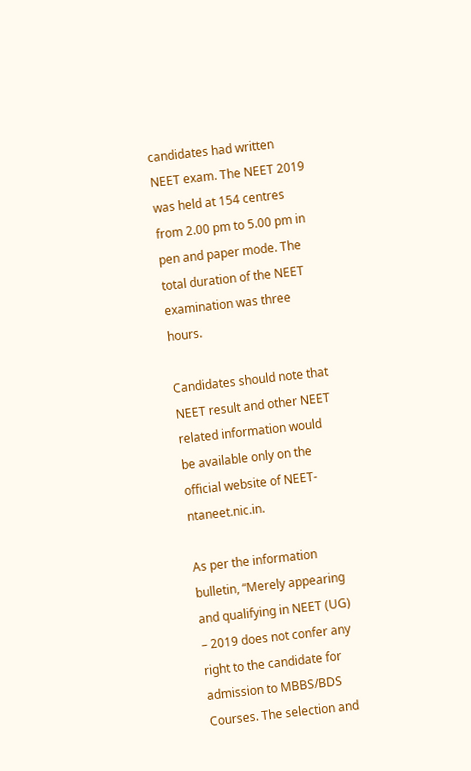candidates had written NEET exam. The NEET 2019 was held at 154 centres from 2.00 pm to 5.00 pm in
pen and paper mode. The total duration of the NEET examination was three hours.

Candidates should note that NEET result and other NEET related information would be available only on the official website of NEET- ntaneet.nic.in.

As per the information bulletin, “Merely appearing and qualifying in NEET (UG) – 2019 does not confer any right to the candidate for admission to MBBS/BDS Courses. The selection and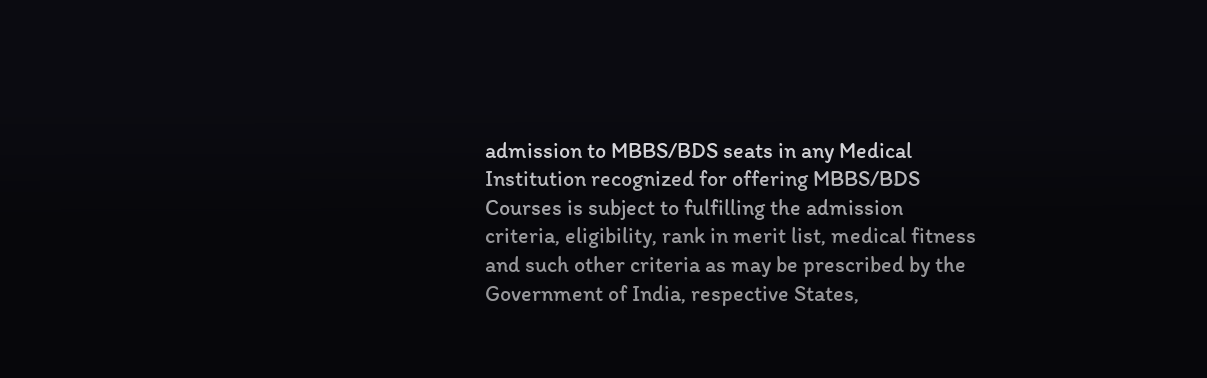admission to MBBS/BDS seats in any Medical Institution recognized for offering MBBS/BDS Courses is subject to fulfilling the admission criteria, eligibility, rank in merit list, medical fitness and such other criteria as may be prescribed by the Government of India, respective States,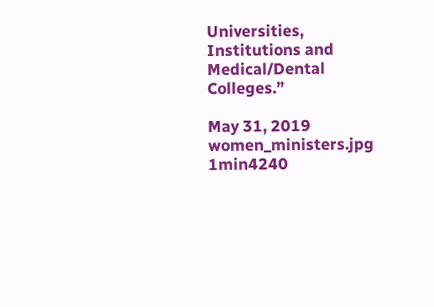Universities, Institutions and Medical/Dental Colleges.”

May 31, 2019
women_ministers.jpg
1min4240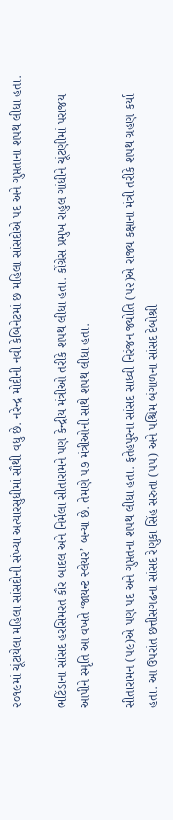૨૦૧૯માં ચૂંટાયેલા મહિલા સાંસદોની સંખ્યા અત્યારસુધીમાં સૌથી વધુ છે. નરેન્દ્ર મોદીની નવી કેબિનેટમાં છ મહિલા સાંસદોએ પદ અને ગુપ્તતાના શપથ લીધા હતા.

ભટિંડાના સાંસદ હરસિમરત કૌર બાદલ અને નિર્મલા સીતારામને પણ કેન્દ્રીય મંત્રીઓ તરીકે શપથ લીધા હતા. કોંગ્રેસ પ્રમુખ રાહુલ ગાંધીને ચૂંટણીમાં પરાજય આપીને સ્મૃતિ આ વખતે ‘જાયન્ટ સ્લેયર’ બન્યા છે. તેમણે ૫૭ મંત્રીઓની સાથે શપથ લીધા હતા.

સીતારામન (૫૯)એ પણ પદ અને ગુપ્તતના શપથ લીધા હતા. ફતેહપુરના સાંસદ સાધ્વી નિરંજન જ્યોતિ (૫૨)એ રાજ્ય કક્ષાના મંત્રી તરીકે શપથ ગ્રહણ કર્યા હતા. આ ઉપરાંત છત્તીસગઢના સાંસદ રેણુકા સિંહ સરુતા (૫૫) અને પશ્ચિમ બંગાળના સાંસદ દેબોશ્રી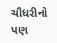ચૌધરીનો પણ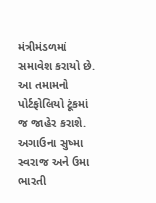મંત્રીમંડળમાં સમાવેશ કરાયો છે. આ તમામનો પોર્ટફોલિયો ટૂંકમાં જ જાહેર કરાશે. અગાઉના સુષ્મા સ્વરાજ અને ઉમા ભારતી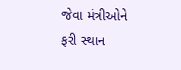જેવા મંત્રીઓને ફરી સ્થાન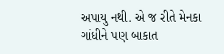અપાયુ નથી. એ જ રીતે મેનકા ગાંધીને પણ બાકાત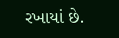રખાયાં છે.